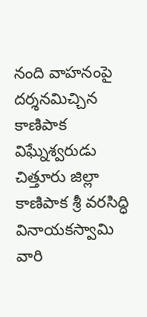నంది వాహనంపై దర్శనమిచ్చిన కాణిపాక విఘ్నేశ్వరుడు
చిత్తూరు జిల్లా కాణిపాక శ్రీ వరసిద్ధి వినాయకస్వామి వారి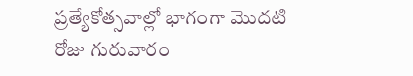ప్రత్యేకోత్సవాల్లో భాగంగా మొదటి రోజు గురువారం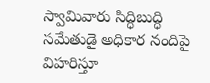స్వామివారు సిద్ధిబుద్ధి సమేతుడై అధికార నందిపై విహరిస్తూ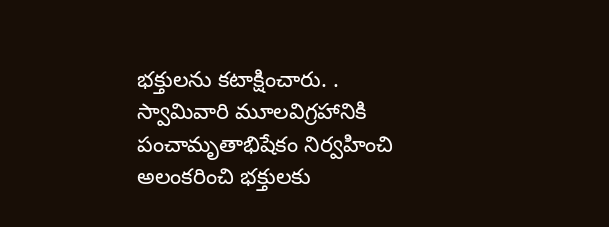భక్తులను కటాక్షించారు. . స్వామివారి మూలవిగ్రహానికి పంచామృతాభిషేకం నిర్వహించి అలంకరించి భక్తులకు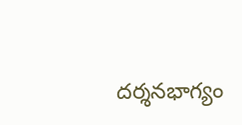దర్శనభాగ్యం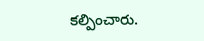కల్పించారు.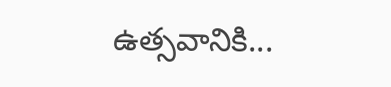ఉత్సవానికి...